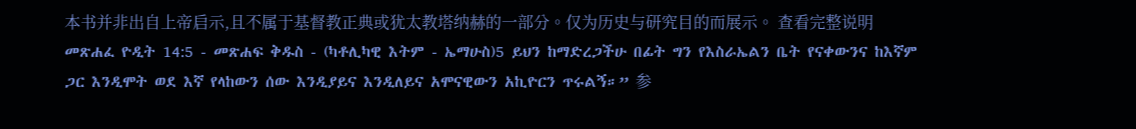本书并非出自上帝启示,且不属于基督教正典或犹太教塔纳赫的一部分。仅为历史与研究目的而展示。 查看完整说明 መጽሐፈ ዮዲት 14:5 - መጽሐፍ ቅዱስ - (ካቶሊካዊ እትም - ኤማሁስ)5 ይህን ከማድረጋችሁ በፊት ግን የእስራኤልን ቤት የናቀውንና ከእኛም ጋር እንዲሞት ወደ እኛ የላከውን ሰው እንዲያይና እንዲለይና አሞናዊውን አኪዮርን ጥሩልኝ።” 参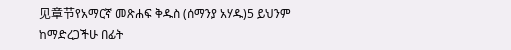见章节የአማርኛ መጽሐፍ ቅዱስ (ሰማንያ አሃዱ)5 ይህንም ከማድረጋችሁ በፊት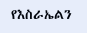የእስራኤልን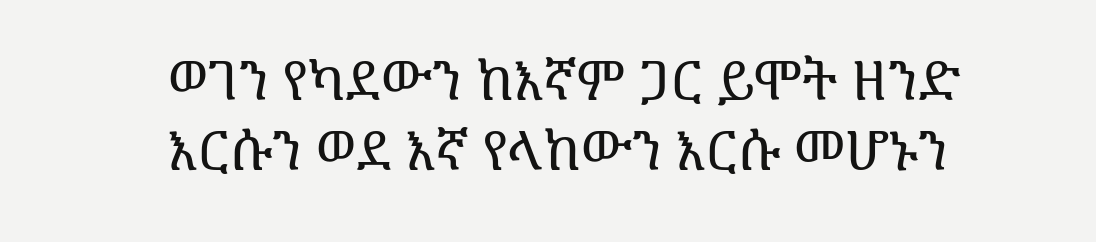ወገን የካደውን ከእኛም ጋር ይሞት ዘንድ እርሱን ወደ እኛ የላከውን እርሱ መሆኑን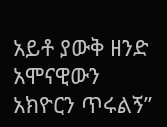አይቶ ያውቅ ዘንድ አሞናዊውን አክዮርን ጥሩልኝ”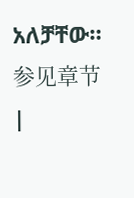አለቻቸው። 参见章节 |